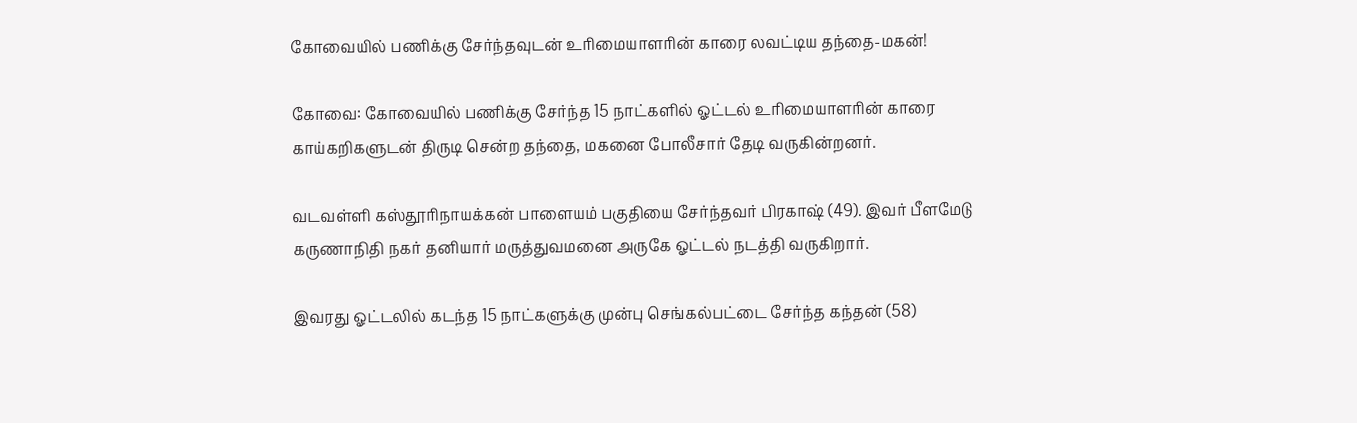கோவையில் பணிக்கு சேர்ந்தவுடன் உரிமையாளரின் காரை லவட்டிய தந்தை-மகன்!

கோவை: கோவையில் பணிக்கு சேர்ந்த 15 நாட்களில் ஓட்டல் உரிமையாளரின் காரை காய்கறிகளுடன் திருடி சென்ற தந்தை, மகனை போலீசார் தேடி வருகின்றனர்.

வடவள்ளி கஸ்தூரிநாயக்கன் பாளையம் பகுதியை சேர்ந்தவர் பிரகாஷ் (49). இவர் பீளமேடு கருணாநிதி நகர் தனியார் மருத்துவமனை அருகே ஓட்டல் நடத்தி வருகிறார்.

இவரது ஓட்டலில் கடந்த 15 நாட்களுக்கு முன்பு செங்கல்பட்டை சேர்ந்த கந்தன் (58)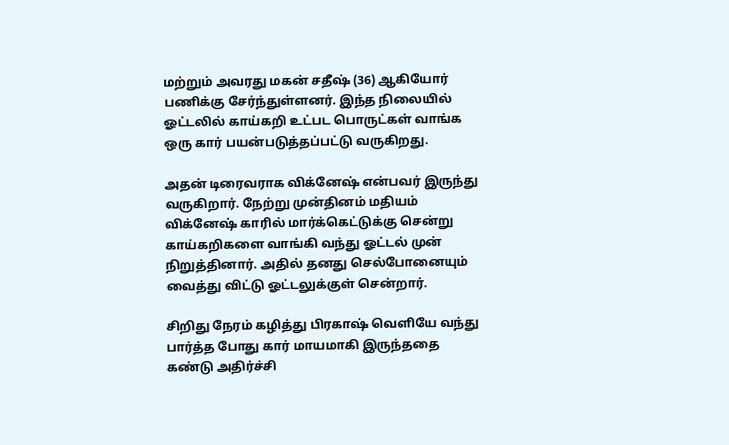மற்றும் அவரது மகன் சதீஷ் (36) ஆகியோர் பணிக்கு சேர்ந்துள்ளனர். இந்த நிலையில் ஓட்டலில் காய்கறி உட்பட பொருட்கள் வாங்க ஒரு கார் பயன்படுத்தப்பட்டு வருகிறது.

அதன் டிரைவராக விக்னேஷ் என்பவர் இருந்து வருகிறார். நேற்று முன்தினம் மதியம் விக்னேஷ் காரில் மார்க்கெட்டுக்கு சென்று காய்கறிகளை வாங்கி வந்து ஓட்டல் முன் நிறுத்தினார். அதில் தனது செல்போனையும் வைத்து விட்டு ஓட்டலுக்குள் சென்றார்.

சிறிது நேரம் கழித்து பிரகாஷ் வெளியே வந்து பார்த்த போது கார் மாயமாகி இருந்ததை கண்டு அதிர்ச்சி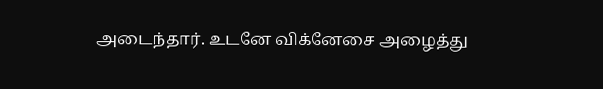அடைந்தார். உடனே விக்னேசை அழைத்து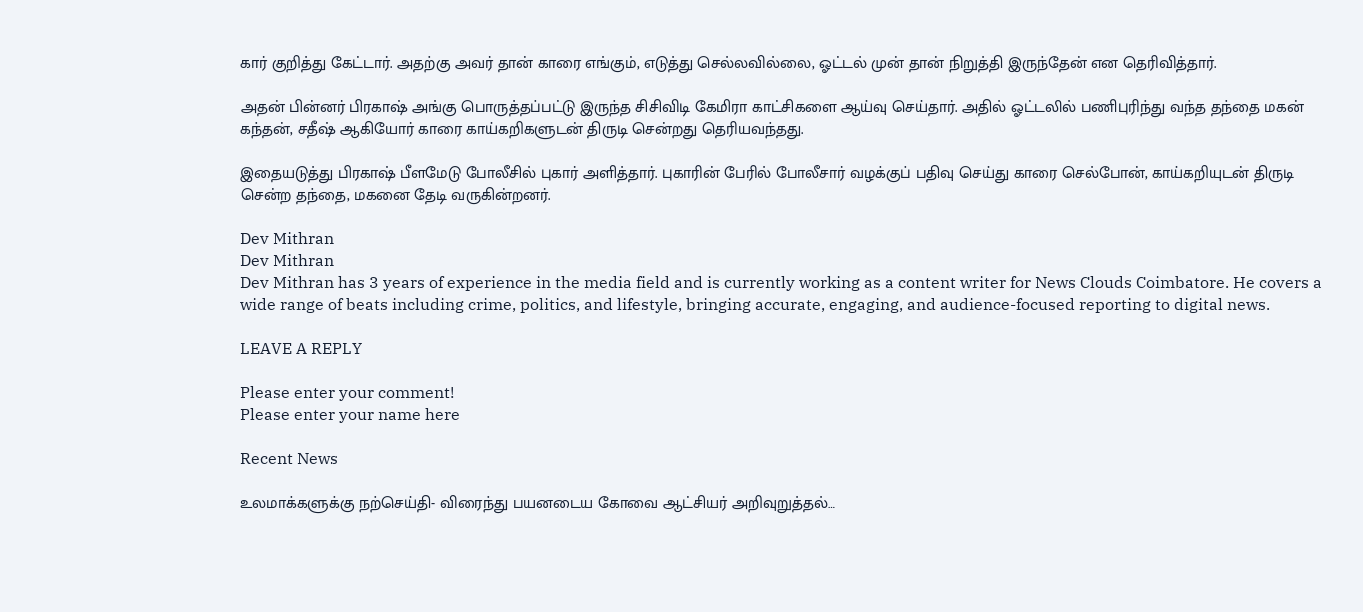கார் குறித்து கேட்டார். அதற்கு அவர் தான் காரை எங்கும், எடுத்து செல்லவில்லை, ஓட்டல் முன் தான் நிறுத்தி இருந்தேன் என தெரிவித்தார்.

அதன் பின்னர் பிரகாஷ் அங்கு பொருத்தப்பட்டு இருந்த சிசிவிடி கேமிரா காட்சிகளை ஆய்வு செய்தார். அதில் ஓட்டலில் பணிபுரிந்து வந்த தந்தை மகன் கந்தன், சதீஷ் ஆகியோர் காரை காய்கறிகளுடன் திருடி சென்றது தெரியவந்தது.

இதையடுத்து பிரகாஷ் பீளமேடு போலீசில் புகார் அளித்தார். புகாரின் பேரில் போலீசார் வழக்குப் பதிவு செய்து காரை செல்போன், காய்கறியுடன் திருடி சென்ற தந்தை, மகனை தேடி வருகின்றனர்.

Dev Mithran
Dev Mithran
Dev Mithran has 3 years of experience in the media field and is currently working as a content writer for News Clouds Coimbatore. He covers a wide range of beats including crime, politics, and lifestyle, bringing accurate, engaging, and audience-focused reporting to digital news.

LEAVE A REPLY

Please enter your comment!
Please enter your name here

Recent News

உலமாக்களுக்கு நற்செய்தி- விரைந்து பயனடைய கோவை ஆட்சியர் அறிவுறுத்தல்…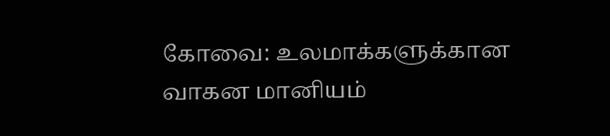கோவை: உலமாக்களுக்கான வாகன மானியம்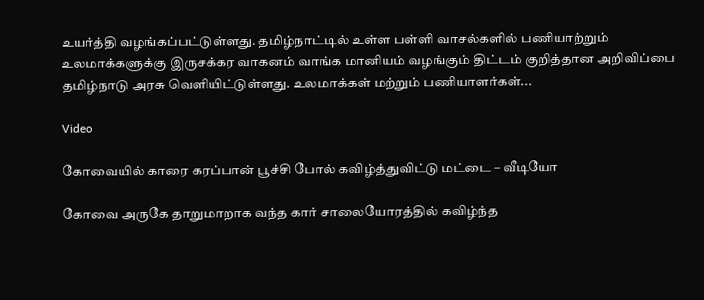உயர்த்தி வழங்கப்பட்டுள்ளது. தமிழ்நாட்டில் உள்ள பள்ளி வாசல்களில் பணியாற்றும் உலமாக்களுக்கு இருசக்கர வாகனம் வாங்க மானியம் வழங்கும் திட்டம் குறித்தான அறிவிப்பை தமிழ்நாடு அரசு வெளியிட்டுள்ளது. உலமாக்கள் மற்றும் பணியாளர்கள்...

Video

கோவையில் காரை கரப்பான் பூச்சி போல் கவிழ்த்துவிட்டு மட்டை – வீடியோ

கோவை அருகே தாறுமாறாக வந்த கார் சாலையோரத்தில் கவிழ்ந்த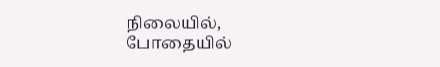நிலையில், போதையில்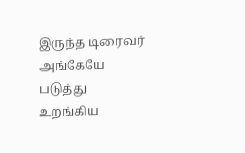இருந்த டிரைவர் அங்கேயே படுத்து உறங்கிய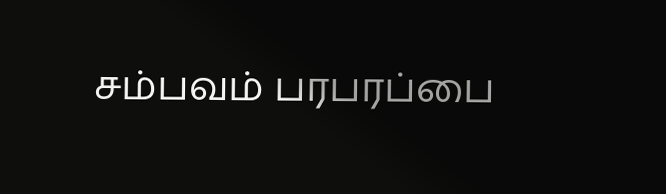சம்பவம் பரபரப்பை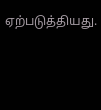ஏற்படுத்தியது.